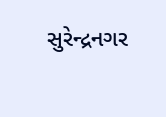સુરેન્દ્રનગર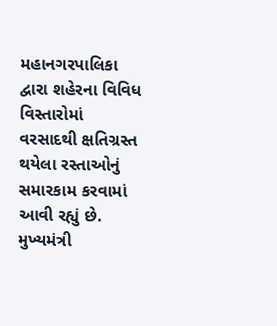મહાનગરપાલિકા દ્વારા શહેરના વિવિધ વિસ્તારોમાં વરસાદથી ક્ષતિગ્રસ્ત થયેલા રસ્તાઓનું સમારકામ કરવામાં આવી રહ્યું છે. મુખ્યમંત્રી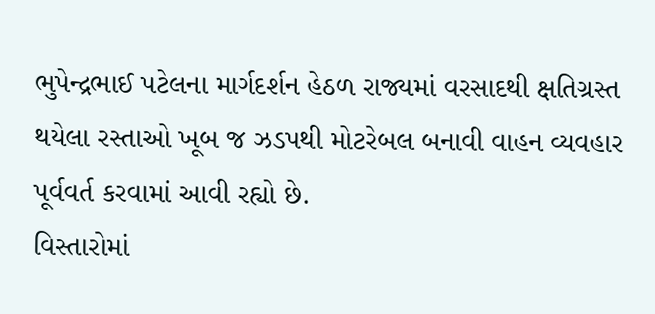ભુપેન્દ્રભાઈ પટેલના માર્ગદર્શન હેઠળ રાજ્યમાં વરસાદથી ક્ષતિગ્રસ્ત થયેલા રસ્તાઓ ખૂબ જ ઝડપથી મોટરેબલ બનાવી વાહન વ્યવહાર પૂર્વવર્ત કરવામાં આવી રહ્યો છે.
વિસ્તારોમાં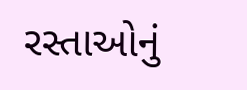રસ્તાઓનું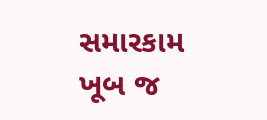સમારકામ ખૂબ જ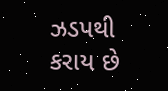ઝડપથી કરાય છે